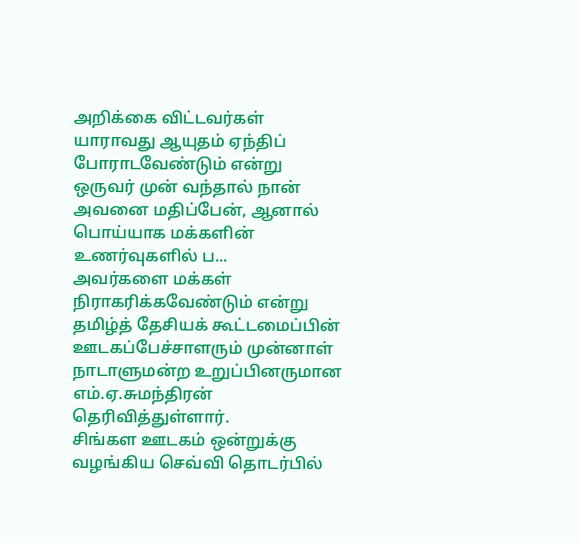அறிக்கை விட்டவர்கள் யாராவது ஆயுதம் ஏந்திப் போராடவேண்டும் என்று ஒருவர் முன் வந்தால் நான் அவனை மதிப்பேன், ஆனால் பொய்யாக மக்களின் உணர்வுகளில் ப...
அவர்களை மக்கள் நிராகரிக்கவேண்டும் என்று தமிழ்த் தேசியக் கூட்டமைப்பின் ஊடகப்பேச்சாளரும் முன்னாள் நாடாளுமன்ற உறுப்பினருமான எம்.ஏ.சுமந்திரன் தெரிவித்துள்ளார்.
சிங்கள ஊடகம் ஒன்றுக்கு வழங்கிய செவ்வி தொடர்பில்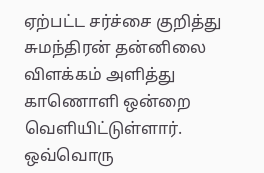ஏற்பட்ட சர்ச்சை குறித்து சுமந்திரன் தன்னிலை விளக்கம் அளித்து காணொளி ஒன்றை வெளியிட்டுள்ளார்.
ஒவ்வொரு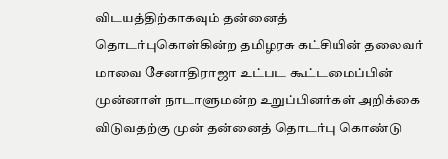விடயத்திற்காகவும் தன்னைத் தொடர்புகொள்கின்ற தமிழரசு கட்சியின் தலைவர் மாவை சேனாதிராஜா உட்பட கூட்டமைப்பின் முன்னாள் நாடாளுமன்ற உறுப்பினர்கள் அறிக்கை விடுவதற்கு முன் தன்னைத் தொடர்பு கொண்டு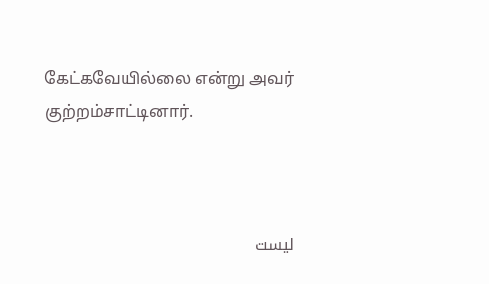கேட்கவேயில்லை என்று அவர் குற்றம்சாட்டினார்.



ليست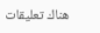هناك تعليقات